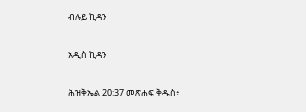ብሉይ ኪዳን

አዲስ ኪዳን

ሕዝቅኤል 20:37 መጽሐፍ ቅዱስ፥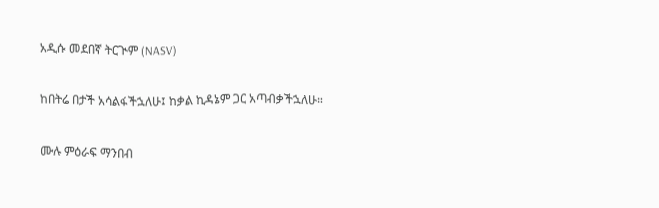አዲሱ መደበኛ ትርጒም (NASV)

ከበትሬ በታች አሳልፋችኋለሁ፤ ከቃል ኪዳኔም ጋር አጣብቃችኋለሁ።

ሙሉ ምዕራፍ ማንበብ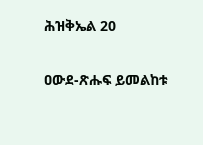ሕዝቅኤል 20

ዐውደ-ጽሑፍ ይመልከቱ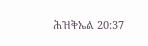ሕዝቅኤል 20:37